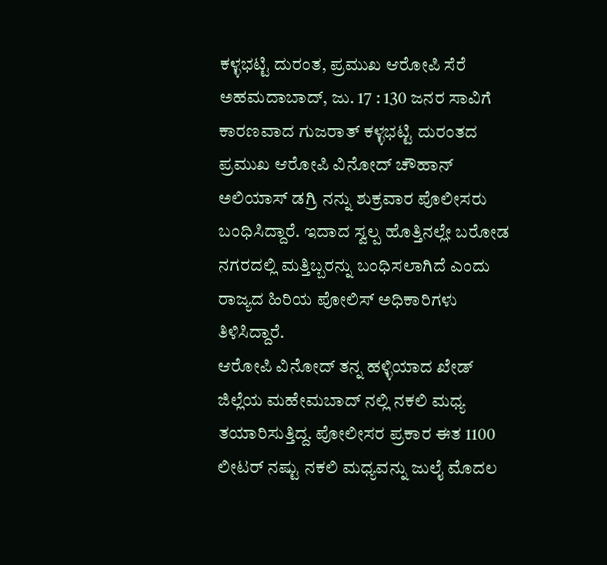ಕಳ್ಳಭಟ್ಟಿ ದುರಂತ, ಪ್ರಮುಖ ಆರೋಪಿ ಸೆರೆ
ಅಹಮದಾಬಾದ್, ಜು. 17 : 130 ಜನರ ಸಾವಿಗೆ ಕಾರಣವಾದ ಗುಜರಾತ್ ಕಳ್ಳಭಟ್ಟಿ ದುರಂತದ ಪ್ರಮುಖ ಆರೋಪಿ ವಿನೋದ್ ಚೌಹಾನ್ ಅಲಿಯಾಸ್ ಡಗ್ರಿ ನನ್ನು ಶುಕ್ರವಾರ ಪೊಲೀಸರು ಬಂಧಿಸಿದ್ದಾರೆ. ಇದಾದ ಸ್ವಲ್ಪ ಹೊತ್ತಿನಲ್ಲೇ ಬರೋಡ ನಗರದಲ್ಲಿ ಮತ್ತಿಬ್ಬರನ್ನು ಬಂಧಿಸಲಾಗಿದೆ ಎಂದು ರಾಜ್ಯದ ಹಿರಿಯ ಪೋಲಿಸ್ ಅಧಿಕಾರಿಗಳು ತಿಳಿಸಿದ್ದಾರೆ.
ಆರೋಪಿ ವಿನೋದ್ ತನ್ನ ಹಳ್ಳಿಯಾದ ಖೇಡ್ ಜಿಲ್ಲೆಯ ಮಹೇಮಬಾದ್ ನಲ್ಲಿ ನಕಲಿ ಮಧ್ಯ ತಯಾರಿಸುತ್ತಿದ್ದ. ಪೋಲೀಸರ ಪ್ರಕಾರ ಈತ 1100 ಲೀಟರ್ ನಷ್ಟು ನಕಲಿ ಮಧ್ಯವನ್ನು ಜುಲೈ ಮೊದಲ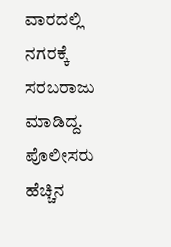ವಾರದಲ್ಲಿ ನಗರಕ್ಕೆ ಸರಬರಾಜು ಮಾಡಿದ್ದ. ಪೊಲೀಸರು ಹೆಚ್ಚಿನ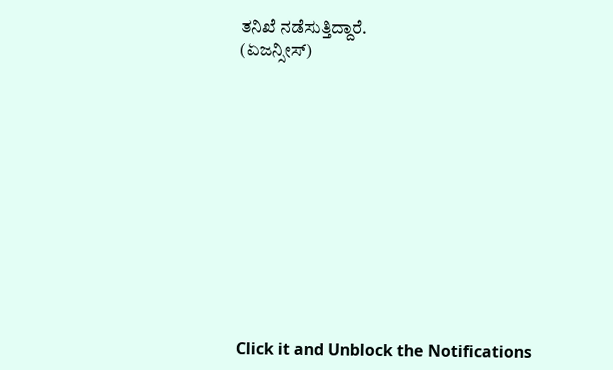ತನಿಖೆ ನಡೆಸುತ್ತಿದ್ದಾರೆ.
(ಏಜನ್ಸೀಸ್)












Click it and Unblock the Notifications